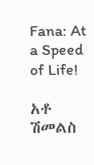Fana: At a Speed of Life!

አቶ ሽመልስ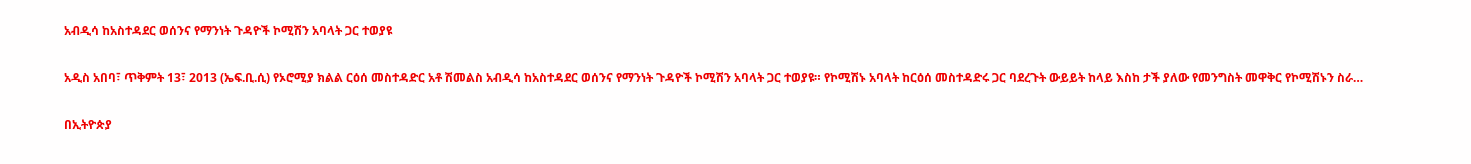አብዲሳ ከአስተዳደር ወሰንና የማንነት ጉዳዮች ኮሚሽን አባላት ጋር ተወያዩ

አዲስ አበባ፣ ጥቅምት 13፣ 2013 (ኤፍ.ቢ.ሲ) የኦሮሚያ ክልል ርዕሰ መስተዳድር አቶ ሽመልስ አብዲሳ ከአስተዳደር ወሰንና የማንነት ጉዳዮች ኮሚሽን አባላት ጋር ተወያዩ። የኮሚሽኑ አባላት ከርዕሰ መስተዳድሩ ጋር ባደረጉት ውይይት ከላይ እስከ ታች ያለው የመንግስት መዋቅር የኮሚሽኑን ስራ…

በኢትዮጵያ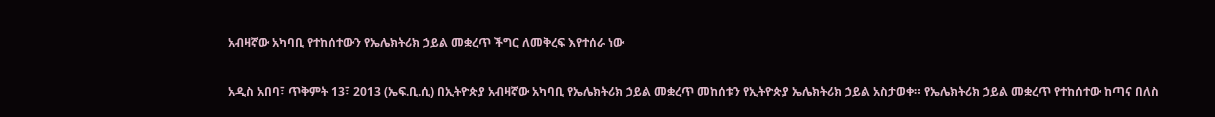አብዛኛው አካባቢ የተከሰተውን የኤሌክትሪክ ኃይል መቋረጥ ችግር ለመቅረፍ እየተሰራ ነው

አዲስ አበባ፣ ጥቅምት 13፣ 2013 (ኤፍ.ቢ.ሲ) በኢትዮጵያ አብዛኛው አካባቢ የኤሌክትሪክ ኃይል መቋረጥ መከሰቱን የኢትዮጵያ ኤሌክትሪክ ኃይል አስታወቀ። የኤሌክትሪክ ኃይል መቋረጥ የተከሰተው ከጣና በለስ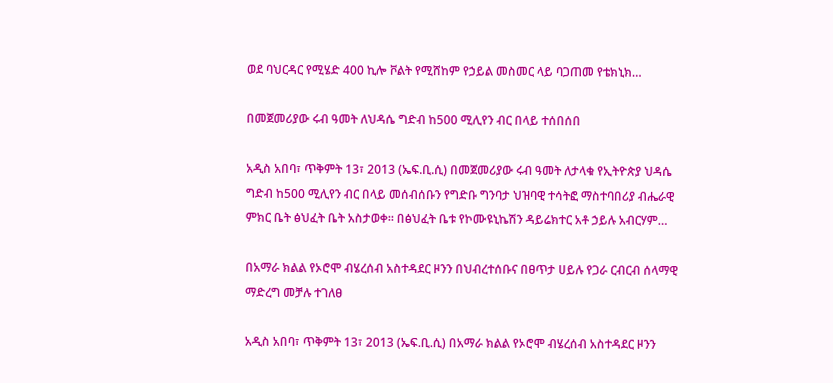ወደ ባህርዳር የሚሄድ 400 ኪሎ ቮልት የሚሸከም የኃይል መስመር ላይ ባጋጠመ የቴክኒክ…

በመጀመሪያው ሩብ ዓመት ለህዳሴ ግድብ ከ500 ሚሊየን ብር በላይ ተሰበሰበ

አዲስ አበባ፣ ጥቅምት 13፣ 2013 (ኤፍ.ቢ.ሲ) በመጀመሪያው ሩብ ዓመት ለታላቁ የኢትዮጵያ ህዳሴ ግድብ ከ500 ሚሊየን ብር በላይ መሰብሰቡን የግድቡ ግንባታ ህዝባዊ ተሳትፎ ማስተባበሪያ ብሔራዊ ምክር ቤት ፅህፈት ቤት አስታወቀ። በፅህፈት ቤቱ የኮሙዩኒኬሽን ዳይሬክተር አቶ ኃይሉ አብርሃም…

በአማራ ክልል የኦሮሞ ብሄረሰብ አስተዳደር ዞንን በህብረተሰቡና በፀጥታ ሀይሉ የጋራ ርብርብ ሰላማዊ ማድረግ መቻሉ ተገለፀ

አዲስ አበባ፣ ጥቅምት 13፣ 2013 (ኤፍ.ቢ.ሲ) በአማራ ክልል የኦሮሞ ብሄረሰብ አስተዳደር ዞንን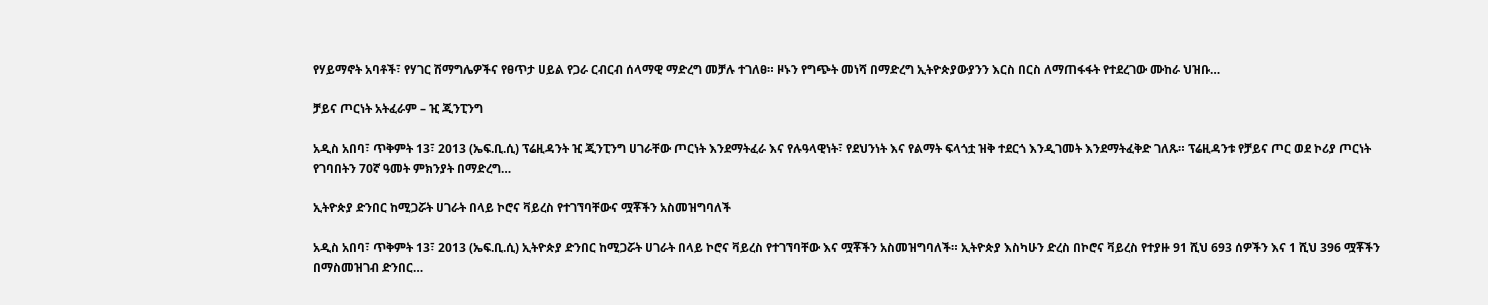የሃይማኖት አባቶች፣ የሃገር ሽማግሌዎችና የፀጥታ ሀይል የጋራ ርብርብ ሰላማዊ ማድረግ መቻሉ ተገለፀ። ዞኑን የግጭት መነሻ በማድረግ ኢትዮጵያውያንን እርስ በርስ ለማጠፋፋት የተደረገው ሙከራ ህዝቡ…

ቻይና ጦርነት አትፈራም – ዢ ጂንፒንግ

አዲስ አበባ፣ ጥቅምት 13፣ 2013 (ኤፍ.ቢ.ሲ) ፕሬዚዳንት ዢ ጂንፒንግ ሀገራቸው ጦርነት እንደማትፈራ እና የሉዓላዊነት፣ የደህንነት እና የልማት ፍላጎቷ ዝቅ ተደርጎ እንዲገመት እንደማትፈቅድ ገለጹ። ፕሬዚዳንቱ የቻይና ጦር ወደ ኮሪያ ጦርነት የገባበትን 70ኛ ዓመት ምክንያት በማድረግ…

ኢትዮጵያ ድንበር ከሚጋሯት ሀገራት በላይ ኮሮና ቫይረስ የተገኘባቸውና ሟቾችን አስመዝግባለች

አዲስ አበባ፣ ጥቅምት 13፣ 2013 (ኤፍ.ቢ.ሲ) ኢትዮጵያ ድንበር ከሚጋሯት ሀገራት በላይ ኮሮና ቫይረስ የተገኘባቸው እና ሟቾችን አስመዝግባለች። ኢትዮጵያ እስካሁን ድረስ በኮሮና ቫይረስ የተያዙ 91 ሺህ 693 ሰዎችን እና 1 ሺህ 396 ሟቾችን በማስመዝገብ ድንበር…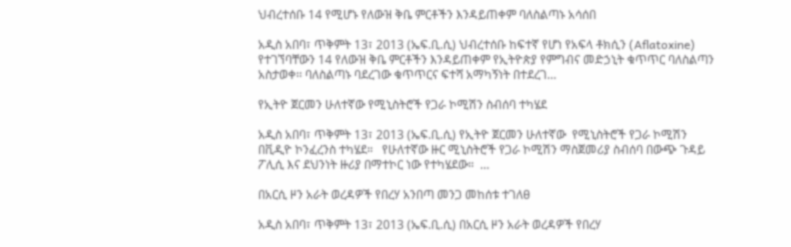ህብረተሰቡ 14 የሚሆኑ የለውዝ ቅቤ ምርቶችን እንዳይጠቀም ባለስልጣኑ አሳሰበ

አዲስ አበባ፣ ጥቅምት 13፣ 2013 (ኤፍ.ቢ.ሲ) ህብረተሰቡ ከፍተኛ የሆነ የአፍላ ቶክሲን (Aflatoxine) የተገኘባቸውን 14 የለውዝ ቅቤ ምርቶችን እንዳይጠቀም የኢትዮጵያ የምግብና መድኃኒት ቁጥጥር ባለስልጣን አስታወቀ፡፡ ባለስልጣኑ ባደረገው ቁጥጥርና ፍተሻ አማካኝነት በተደረገ…

የኢትዮ ጀርመን ሁለተኛው የሚኒስትሮች የጋራ ኮሚሽን ስብሰባ ተካሄደ

አዲስ አበባ፣ ጥቅምት 13፣ 2013 (ኤፍ.ቢ.ሲ) የኢትዮ ጀርመን ሁለተኛው  የሚኒስትሮች የጋራ ኮሚሽን በቪዲዮ ኮንፈረንስ ተካሄደ።   የሁለተኛው ዙር ሚኒስትሮች የጋራ ኮሚሽን ማስጀመሪያ ስብሰባ በውጭ ጉዳይ ፖሊሲ እና ደህንነት ዙሪያ በማተኮር ነው የተካሄደው።  …

በአርሲ ዞን አራት ወረዳዎች የበረሃ አንበጣ መንጋ መከሰቱ ተገለፀ

አዲስ አበባ፣ ጥቅምት 13፣ 2013 (ኤፍ.ቢ.ሲ) በአርሲ ዞን አራት ወረዳዎች የበረሃ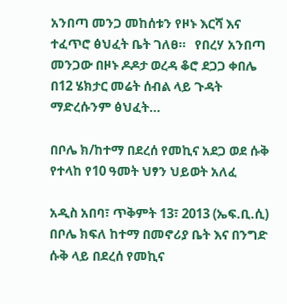አንበጣ መንጋ መከሰቱን የዞኑ እርሻ እና ተፈጥሮ ፅህፈት ቤት ገለፀ።   የበረሃ አንበጣ መንጋው በዞኑ ዶዶታ ወረዳ ቆሮ ደጋጋ ቀበሌ በ12 ሄክታር መሬት ሰብል ላይ ጉዳት ማድረሱንም ፅህፈት…

በቦሌ ክ/ከተማ በደረሰ የመኪና አደጋ ወደ ሱቅ የተላከ የ10 ዓመት ህፃን ህይወት አለፈ

አዲስ አበባ፣ ጥቅምት 13፣ 2013 (ኤፍ.ቢ.ሲ) በቦሌ ክፍለ ከተማ በመኖሪያ ቤት እና በንግድ ሱቅ ላይ በደረሰ የመኪና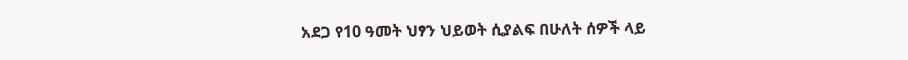አደጋ የ10 ዓመት ህፃን ህይወት ሲያልፍ በሁለት ሰዎች ላይ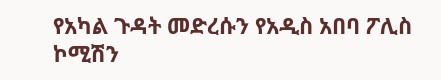የአካል ጉዳት መድረሱን የአዲስ አበባ ፖሊስ ኮሚሽን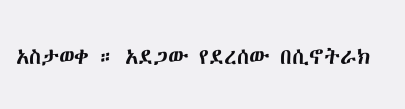አስታወቀ ። አደጋው የደረሰው በሲኖትራክ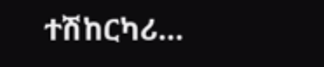ተሽከርካሪ…